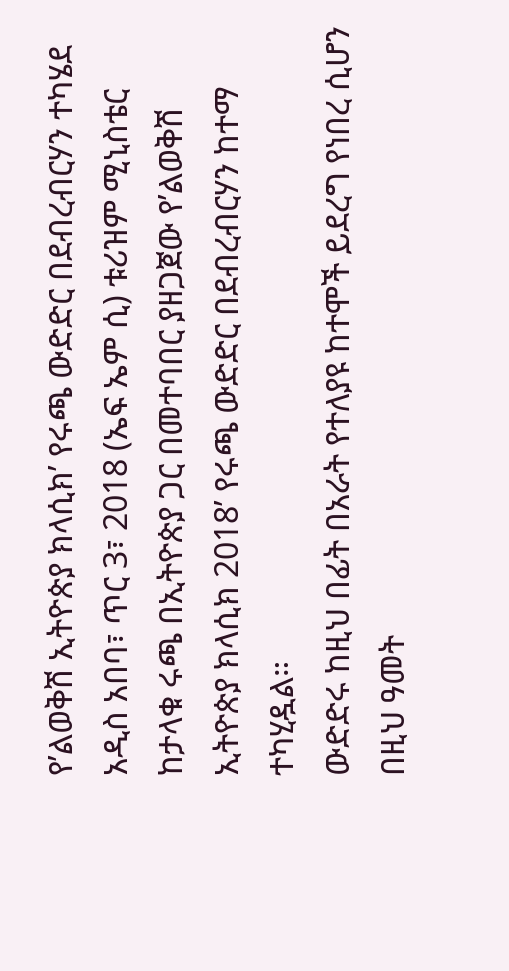የ’ልወቅሽ ኢትዮጵያ ክላሲክ’ የሩጫ ውድድር በደብረብርሃን ተካሄደ
አዲስ አበባ፣ ጥር 3፣ 2018 (ኤፍ ኤም ሲ) ቱሪዝም ሚኒስቴር ከታላቁ ሩጫ በኢትዮጵያ ጋር በመተባበር ያዘጋጀው የ’ልወቅሽ ኢትዮጵያ ክላሲክ 2018’ የሩጫ ውድድር በደብረብርሃን ከተማ ተካሂዷል።
ውድድሩ ከዚህ በፊት በአራት የተለያዩ ከተሞች ይደረግ የነበረ ሲሆን በዚህ ዓመት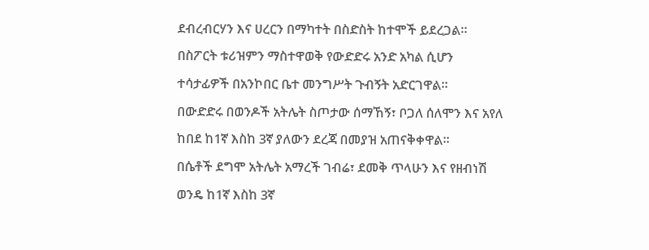ደብረብርሃን እና ሀረርን በማካተት በስድስት ከተሞች ይደረጋል።
በስፖርት ቱሪዝምን ማስተዋወቅ የውድድሩ አንድ አካል ሲሆን ተሳታፊዎች በአንኮበር ቤተ መንግሥት ጉብኝት አድርገዋል።
በውድድሩ በወንዶች አትሌት ስጦታው ሰማኸኝ፣ ቦጋለ ሰለሞን እና አየለ ከበደ ከ1ኛ እስከ 3ኛ ያለውን ደረጃ በመያዝ አጠናቅቀዋል።
በሴቶች ደግሞ አትሌት አማረች ገብሬ፣ ደመቅ ጥላሁን እና የዘብነሽ ወንዴ ከ1ኛ እስከ 3ኛ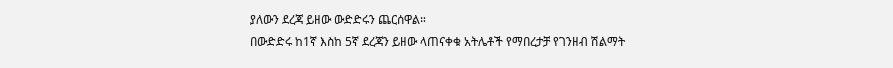ያለውን ደረጃ ይዘው ውድድሩን ጨርሰዋል።
በውድድሩ ከ1ኛ እስከ 5ኛ ደረጃን ይዘው ላጠናቀቁ አትሌቶች የማበረታቻ የገንዘብ ሽልማት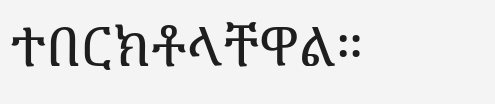ተበርክቶላቸዋል።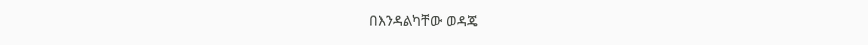በእንዳልካቸው ወዳጄ